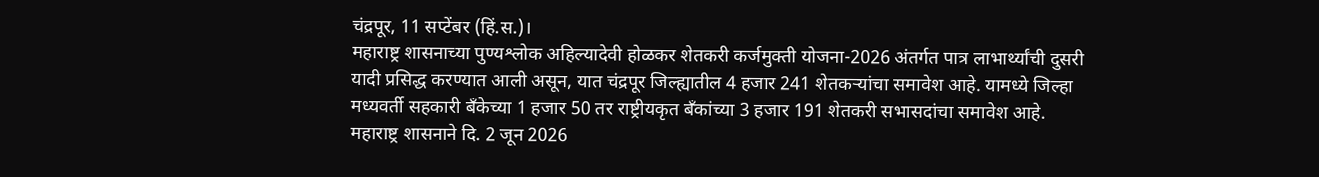चंद्रपूर, 11 सप्टेंबर (हिं.स.)।
महाराष्ट्र शासनाच्या पुण्यश्लोक अहिल्यादेवी होळकर शेतकरी कर्जमुक्ती योजना-2026 अंतर्गत पात्र लाभार्थ्यांची दुसरी यादी प्रसिद्ध करण्यात आली असून, यात चंद्रपूर जिल्ह्यातील 4 हजार 241 शेतकऱ्यांचा समावेश आहे. यामध्ये जिल्हा मध्यवर्ती सहकारी बँकेच्या 1 हजार 50 तर राष्ट्रीयकृत बँकांच्या 3 हजार 191 शेतकरी सभासदांचा समावेश आहे.
महाराष्ट्र शासनाने दि. 2 जून 2026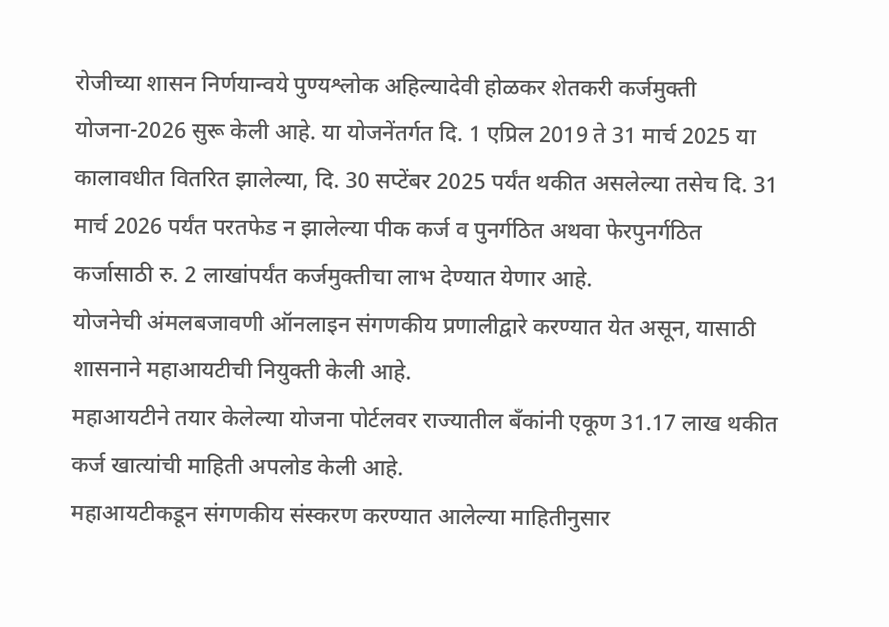रोजीच्या शासन निर्णयान्वये पुण्यश्लोक अहिल्यादेवी होळकर शेतकरी कर्जमुक्ती योजना-2026 सुरू केली आहे. या योजनेंतर्गत दि. 1 एप्रिल 2019 ते 31 मार्च 2025 या कालावधीत वितरित झालेल्या, दि. 30 सप्टेंबर 2025 पर्यंत थकीत असलेल्या तसेच दि. 31 मार्च 2026 पर्यंत परतफेड न झालेल्या पीक कर्ज व पुनर्गठित अथवा फेरपुनर्गठित कर्जासाठी रु. 2 लाखांपर्यंत कर्जमुक्तीचा लाभ देण्यात येणार आहे.
योजनेची अंमलबजावणी ऑनलाइन संगणकीय प्रणालीद्वारे करण्यात येत असून, यासाठी शासनाने महाआयटीची नियुक्ती केली आहे.
महाआयटीने तयार केलेल्या योजना पोर्टलवर राज्यातील बँकांनी एकूण 31.17 लाख थकीत कर्ज खात्यांची माहिती अपलोड केली आहे.
महाआयटीकडून संगणकीय संस्करण करण्यात आलेल्या माहितीनुसार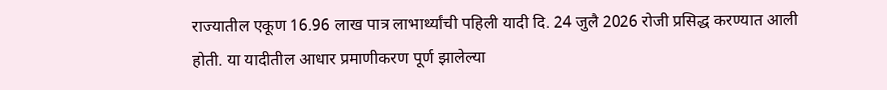राज्यातील एकूण 16.96 लाख पात्र लाभार्थ्यांची पहिली यादी दि. 24 जुलै 2026 रोजी प्रसिद्ध करण्यात आली होती. या यादीतील आधार प्रमाणीकरण पूर्ण झालेल्या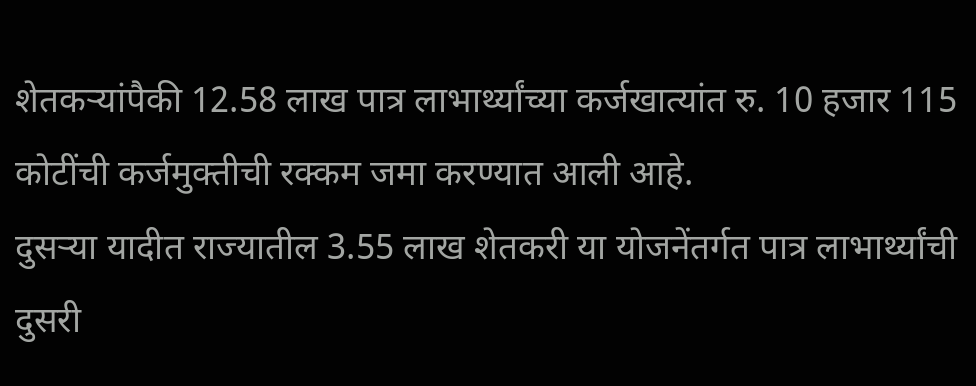शेतकऱ्यांपैकी 12.58 लाख पात्र लाभार्थ्यांच्या कर्जखात्यांत रु. 10 हजार 115 कोटींची कर्जमुक्तीची रक्कम जमा करण्यात आली आहे.
दुसऱ्या यादीत राज्यातील 3.55 लाख शेतकरी या योजनेंतर्गत पात्र लाभार्थ्यांची दुसरी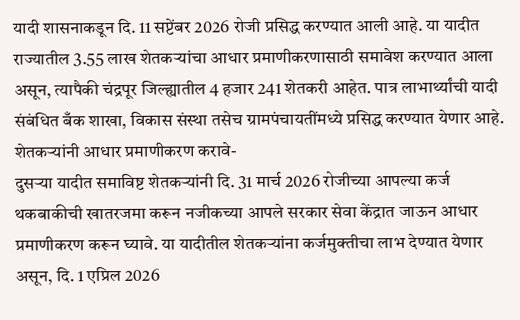यादी शासनाकडून दि. 11 सप्टेंबर 2026 रोजी प्रसिद्ध करण्यात आली आहे. या यादीत राज्यातील 3.55 लाख शेतकऱ्यांचा आधार प्रमाणीकरणासाठी समावेश करण्यात आला असून, त्यापैकी चंद्रपूर जिल्ह्यातील 4 हजार 241 शेतकरी आहेत. पात्र लाभार्थ्यांची यादी संबंधित बँक शाखा, विकास संस्था तसेच ग्रामपंचायतींमध्ये प्रसिद्ध करण्यात येणार आहे.
शेतकऱ्यांनी आधार प्रमाणीकरण करावे-
दुसऱ्या यादीत समाविष्ट शेतकऱ्यांनी दि. 31 मार्च 2026 रोजीच्या आपल्या कर्ज थकबाकीची खातरजमा करून नजीकच्या आपले सरकार सेवा केंद्रात जाऊन आधार प्रमाणीकरण करून घ्यावे. या यादीतील शेतकऱ्यांना कर्जमुक्तीचा लाभ देण्यात येणार असून, दि. 1 एप्रिल 2026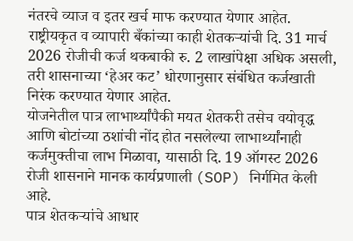नंतरचे व्याज व इतर खर्च माफ करण्यात येणार आहेत.
राष्ट्रीयकृत व व्यापारी बँकांच्या काही शेतकऱ्यांची दि. 31 मार्च 2026 रोजीची कर्ज थकबाकी रु. 2 लाखांपेक्षा अधिक असली, तरी शासनाच्या ‘हेअर कट’ धोरणानुसार संबंधित कर्जखाती निरंक करण्यात येणार आहेत.
योजनेतील पात्र लाभार्थ्यांपैकी मयत शेतकरी तसेच वयोवृद्ध आणि बोटांच्या ठशांची नोंद होत नसलेल्या लाभार्थ्यांनाही कर्जमुक्तीचा लाभ मिळावा, यासाठी दि. 19 ऑगस्ट 2026 रोजी शासनाने मानक कार्यप्रणाली (SOP) निर्गमित केली आहे.
पात्र शेतकऱ्यांचे आधार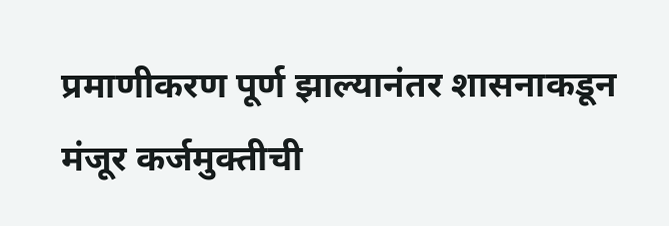प्रमाणीकरण पूर्ण झाल्यानंतर शासनाकडून मंजूर कर्जमुक्तीची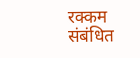रक्कम संबंधित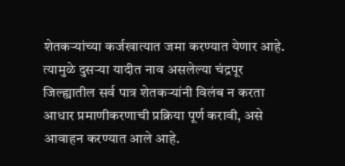शेतकऱ्यांच्या कर्जखात्यात जमा करण्यात येणार आहे. त्यामुळे दुसऱ्या यादीत नाव असलेल्या चंद्रपूर जिल्ह्यातील सर्व पात्र शेतकऱ्यांनी विलंब न करता आधार प्रमाणीकरणाची प्रक्रिया पूर्ण करावी, असे आवाहन करण्यात आले आहे.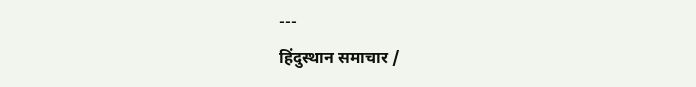---
हिंदुस्थान समाचार /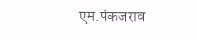एम.पंकजराव